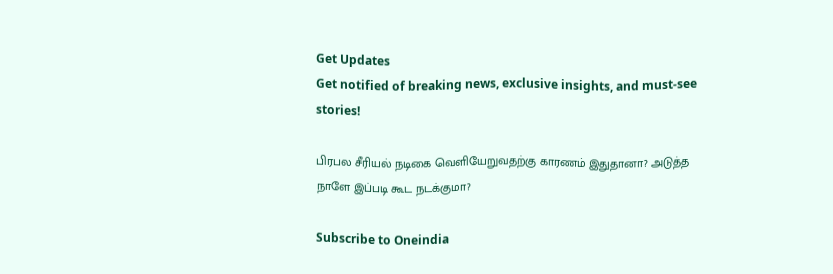Get Updates
Get notified of breaking news, exclusive insights, and must-see stories!

பிரபல சீரியல் நடிகை வெளியேறுவதற்கு காரணம் இதுதானா? அடுத்த நாளே இப்படி கூட நடக்குமா?

Subscribe to Oneindia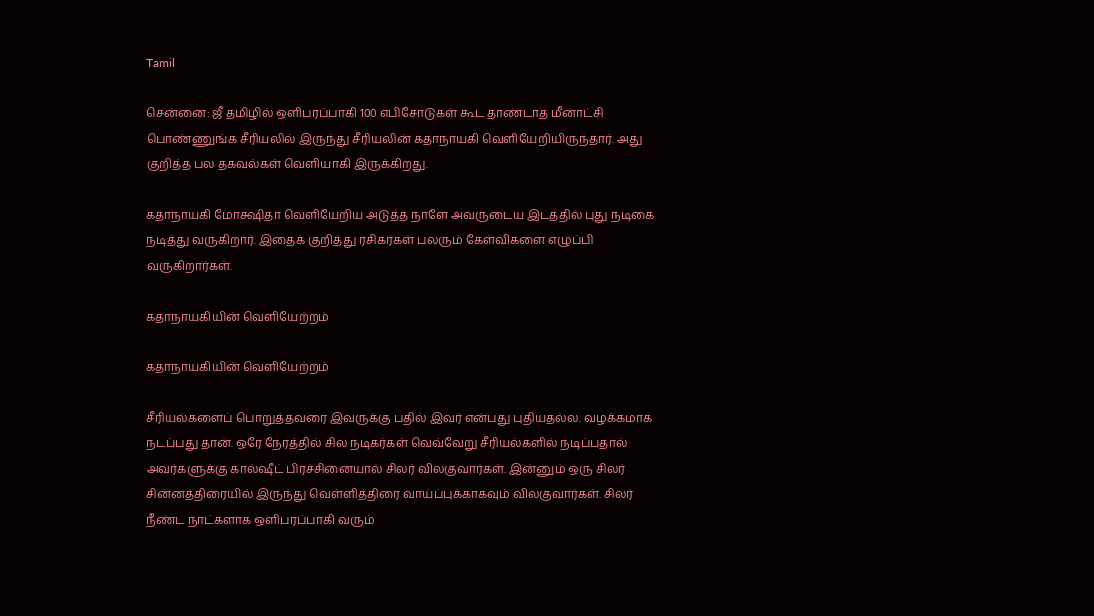Tamil

சென்னை: ஜீ தமிழில் ஒளிபரப்பாகி 100 எபிசோடுகள் கூட தாண்டாத மீனாட்சி பொண்ணுங்க சீரியலில் இருந்து சீரியலின் கதாநாயகி வெளியேறியிருந்தார். அது குறித்த பல தகவல்கள் வெளியாகி இருக்கிறது.

கதாநாயகி மோக்ஷிதா வெளியேறிய அடுத்த நாளே அவருடைய இடத்தில் புது நடிகை நடித்து வருகிறார். இதைக் குறித்து ரசிகர்கள் பலரும் கேள்விகளை எழுப்பி வருகிறார்கள்.

கதாநாயகியின் வெளியேற்றம்

கதாநாயகியின் வெளியேற்றம்

சீரியல்களைப் பொறுத்தவரை இவருக்கு பதில் இவர் என்பது புதியதல்ல. வழக்கமாக நடப்பது தான். ஒரே நேரத்தில் சில நடிகர்கள் வெவ்வேறு சீரியல்களில் நடிப்பதால் அவர்களுக்கு கால்ஷீட் பிரச்சினையால் சிலர் விலகுவார்கள். இன்னும் ஒரு சிலர் சின்னத்திரையில் இருந்து வெள்ளித்திரை வாய்ப்புக்காகவும் விலகுவார்கள். சிலர் நீண்ட நாட்களாக ஒளிபரப்பாகி வரும்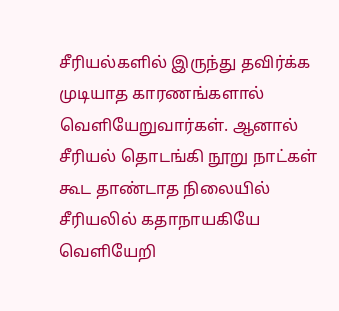சீரியல்களில் இருந்து தவிர்க்க முடியாத காரணங்களால் வெளியேறுவார்கள். ஆனால் சீரியல் தொடங்கி நூறு நாட்கள் கூட தாண்டாத நிலையில் சீரியலில் கதாநாயகியே வெளியேறி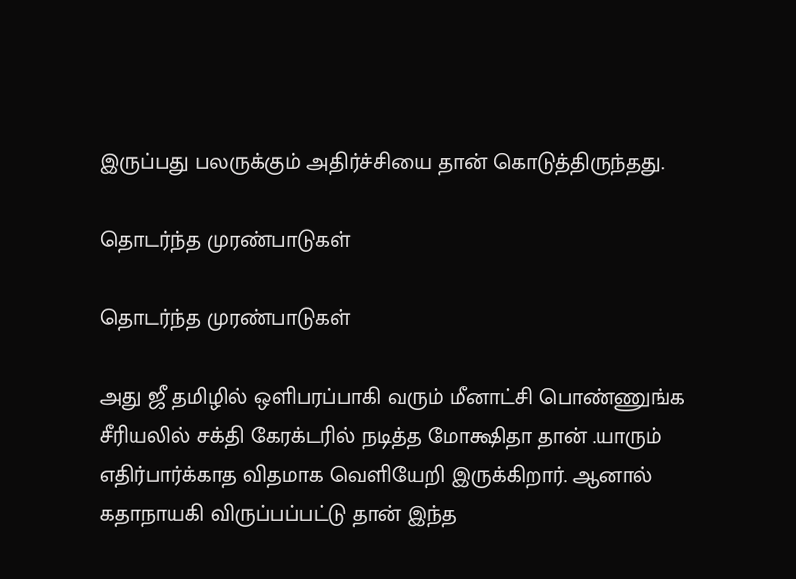இருப்பது பலருக்கும் அதிர்ச்சியை தான் கொடுத்திருந்தது.

தொடர்ந்த முரண்பாடுகள்

தொடர்ந்த முரண்பாடுகள்

அது ஜீ தமிழில் ஒளிபரப்பாகி வரும் மீனாட்சி பொண்ணுங்க சீரியலில் சக்தி கேரக்டரில் நடித்த மோக்ஷிதா தான் .யாரும் எதிர்பார்க்காத விதமாக வெளியேறி இருக்கிறார். ஆனால் கதாநாயகி விருப்பப்பட்டு தான் இந்த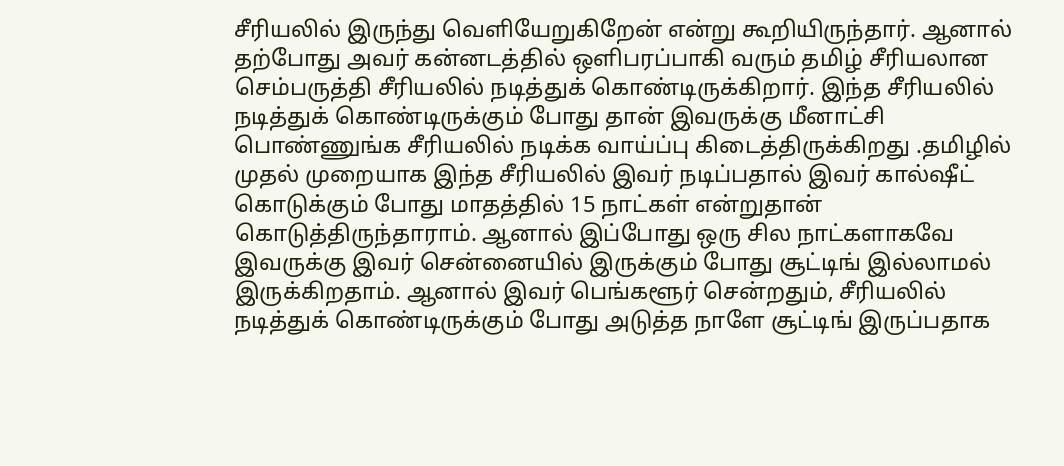சீரியலில் இருந்து வெளியேறுகிறேன் என்று கூறியிருந்தார். ஆனால் தற்போது அவர் கன்னடத்தில் ஒளிபரப்பாகி வரும் தமிழ் சீரியலான செம்பருத்தி சீரியலில் நடித்துக் கொண்டிருக்கிறார். இந்த சீரியலில் நடித்துக் கொண்டிருக்கும் போது தான் இவருக்கு மீனாட்சி பொண்ணுங்க சீரியலில் நடிக்க வாய்ப்பு கிடைத்திருக்கிறது .தமிழில் முதல் முறையாக இந்த சீரியலில் இவர் நடிப்பதால் இவர் கால்ஷீட் கொடுக்கும் போது மாதத்தில் 15 நாட்கள் என்றுதான் கொடுத்திருந்தாராம். ஆனால் இப்போது ஒரு சில நாட்களாகவே இவருக்கு இவர் சென்னையில் இருக்கும் போது சூட்டிங் இல்லாமல் இருக்கிறதாம். ஆனால் இவர் பெங்களூர் சென்றதும், சீரியலில் நடித்துக் கொண்டிருக்கும் போது அடுத்த நாளே சூட்டிங் இருப்பதாக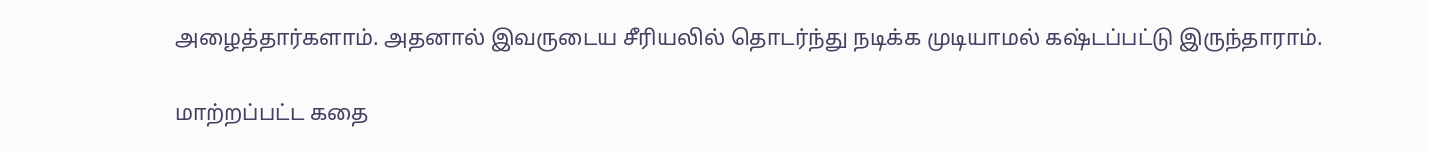அழைத்தார்களாம். அதனால் இவருடைய சீரியலில் தொடர்ந்து நடிக்க முடியாமல் கஷ்டப்பட்டு இருந்தாராம்.

மாற்றப்பட்ட கதை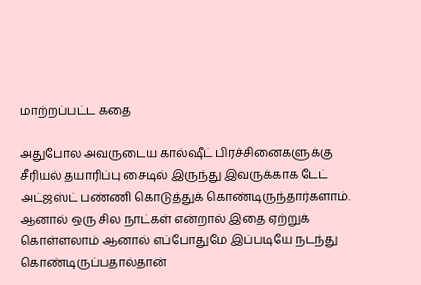மாற்றப்பட்ட கதை

அதுபோல அவருடைய கால்ஷீட் பிரச்சினைகளுக்கு சீரியல் தயாரிப்பு சைடில் இருந்து இவருக்காக டேட் அட்ஜஸ்ட் பண்ணி கொடுத்துக் கொண்டிருந்தார்களாம். ஆனால் ஒரு சில நாட்கள் என்றால் இதை ஏற்றுக் கொள்ளலாம் ஆனால் எப்போதுமே இப்படியே நடந்து கொண்டிருப்பதால்தான்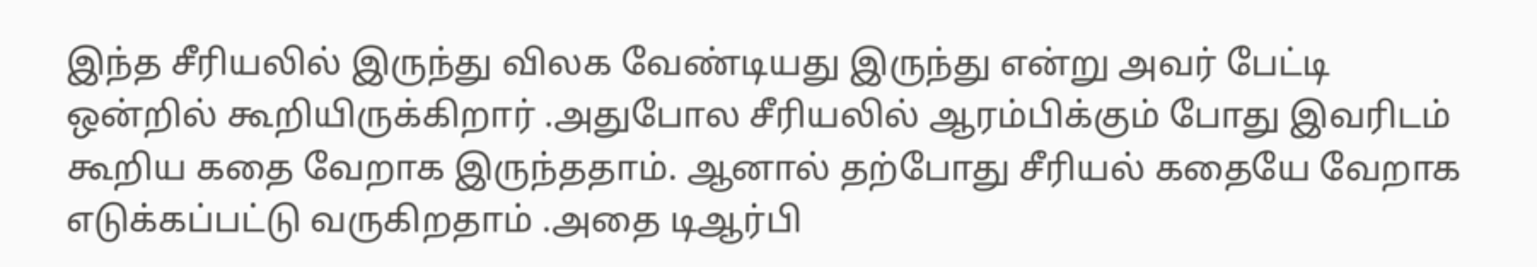இந்த சீரியலில் இருந்து விலக வேண்டியது இருந்து என்று அவர் பேட்டி ஒன்றில் கூறியிருக்கிறார் .அதுபோல சீரியலில் ஆரம்பிக்கும் போது இவரிடம் கூறிய கதை வேறாக இருந்ததாம். ஆனால் தற்போது சீரியல் கதையே வேறாக எடுக்கப்பட்டு வருகிறதாம் .அதை டிஆர்பி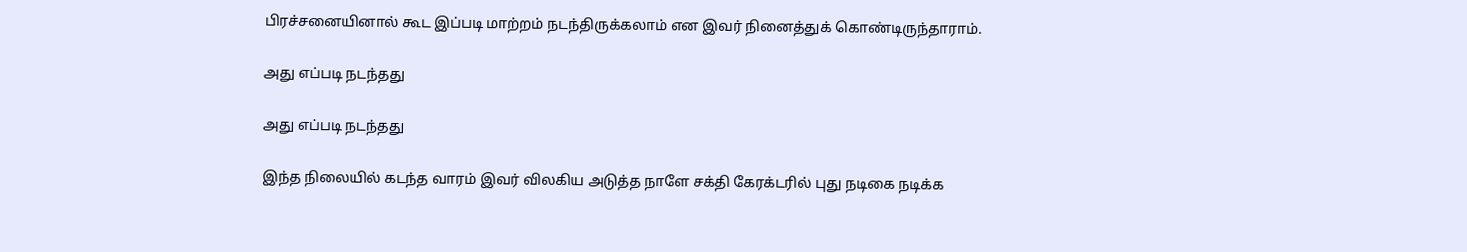பிரச்சனையினால் கூட இப்படி மாற்றம் நடந்திருக்கலாம் என இவர் நினைத்துக் கொண்டிருந்தாராம்.

அது எப்படி நடந்தது

அது எப்படி நடந்தது

இந்த நிலையில் கடந்த வாரம் இவர் விலகிய அடுத்த நாளே சக்தி கேரக்டரில் புது நடிகை நடிக்க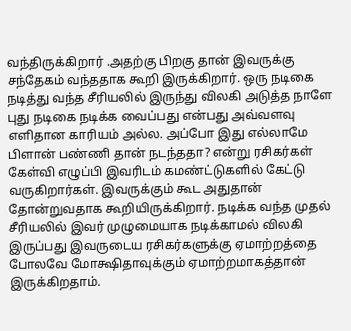வந்திருக்கிறார் .அதற்கு பிறகு தான் இவருக்கு சந்தேகம் வந்ததாக கூறி இருக்கிறார். ஒரு நடிகை நடித்து வந்த சீரியலில் இருந்து விலகி அடுத்த நாளே புது நடிகை நடிக்க வைப்பது என்பது அவ்வளவு எளிதான காரியம் அல்ல. அப்போ இது எல்லாமே பிளான் பண்ணி தான் நடந்ததா? என்று ரசிகர்கள் கேள்வி எழுப்பி இவரிடம் கமண்ட்டுகளில் கேட்டு வருகிறார்கள். இவருக்கும் கூட அதுதான் தோன்றுவதாக கூறியிருக்கிறார். நடிக்க வந்த முதல் சீரியலில் இவர் முழுமையாக நடிக்காமல் விலகி இருப்பது இவருடைய ரசிகர்களுக்கு ஏமாற்றத்தை போலவே மோக்ஷிதாவுக்கும் ஏமாற்றமாகத்தான் இருக்கிறதாம்.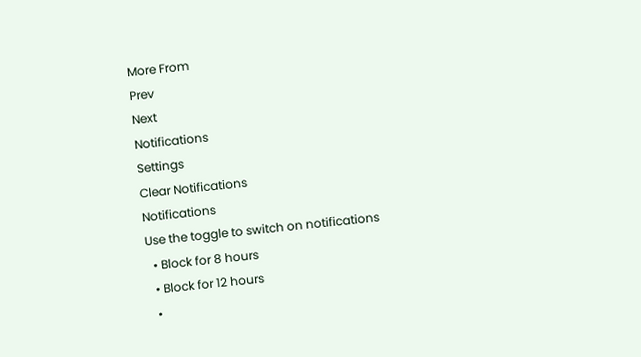More From
Prev
Next
Notifications
Settings
Clear Notifications
Notifications
Use the toggle to switch on notifications
  • Block for 8 hours
  • Block for 12 hours
  •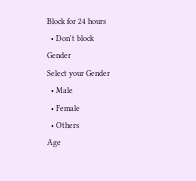Block for 24 hours
  • Don't block
Gender
Select your Gender
  • Male
  • Female
  • Others
Age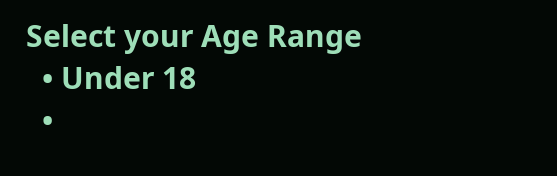Select your Age Range
  • Under 18
  •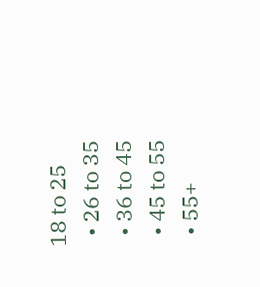18 to 25
  • 26 to 35
  • 36 to 45
  • 45 to 55
  • 55+